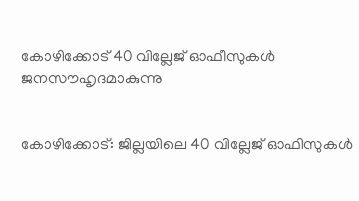കോഴിക്കോട് 40 വില്ലേജ് ഓഫീസുകള്‍ ജനസൗഹൃദമാകുന്നു


കോഴിക്കോട്: ജില്ലയിലെ 40 വില്ലേജ് ഓഫിസുകള്‍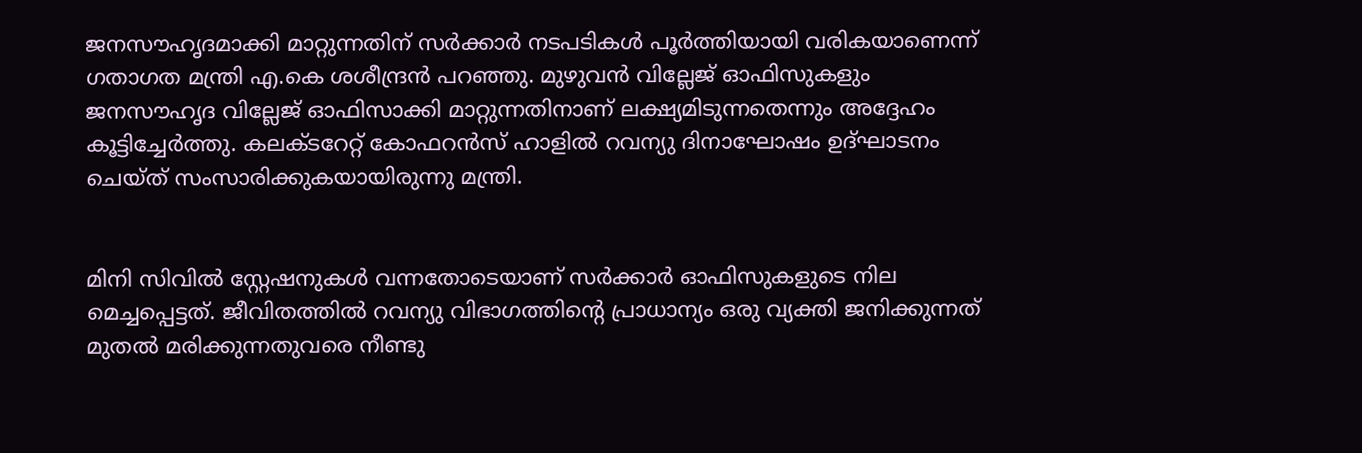ജനസൗഹൃദമാക്കി മാറ്റുന്നതിന് സര്‍ക്കാര്‍ നടപടികള്‍ പൂര്‍ത്തിയായി വരികയാണെന്ന് ഗതാഗത മന്ത്രി എ.കെ ശശീന്ദ്രന്‍ പറഞ്ഞു. മുഴുവന്‍ വില്ലേജ് ഓഫിസുകളും ജനസൗഹൃദ വില്ലേജ് ഓഫിസാക്കി മാറ്റുന്നതിനാണ് ലക്ഷ്യമിടുന്നതെന്നും അദ്ദേഹം കൂട്ടിച്ചേര്‍ത്തു. കലക്ടറേറ്റ് കോഫറന്‍സ് ഹാളില്‍ റവന്യു ദിനാഘോഷം ഉദ്ഘാടനം ചെയ്ത് സംസാരിക്കുകയായിരുന്നു മന്ത്രി.


മിനി സിവില്‍ സ്റ്റേഷനുകള്‍ വന്നതോടെയാണ് സര്‍ക്കാര്‍ ഓഫിസുകളുടെ നില മെച്ചപ്പെട്ടത്. ജീവിതത്തില്‍ റവന്യു വിഭാഗത്തിന്റെ പ്രാധാന്യം ഒരു വ്യക്തി ജനിക്കുന്നത് മുതല്‍ മരിക്കുന്നതുവരെ നീണ്ടു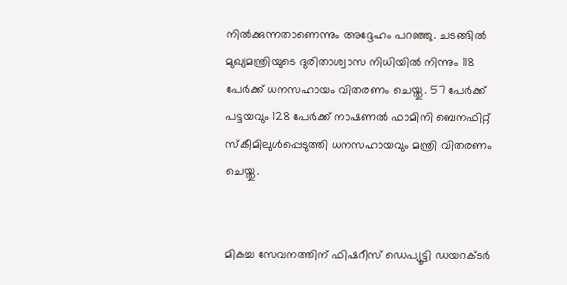നില്‍ക്കുന്നതാണെന്നും അദ്ദേഹം പറഞ്ഞു. ചടങ്ങില്‍ മുഖ്യമന്ത്രിയുടെ ദുരിതാശ്വാസ നിധിയില്‍ നിന്നും 118 പേര്‍ക്ക് ധനസഹായം വിതരണം ചെയ്തു. 57 പേര്‍ക്ക് പട്ടയവും 128 പേര്‍ക്ക് നാഷണല്‍ ഫാമിനി ബെനഫിറ്റ് സ്കീമിലുള്‍പ്പെടുത്തി ധനസഹായവും മന്ത്രി വിതരണം ചെയ്തു.


മികച്ച സേവനത്തിന് ഫിഷറീസ് ഡെപ്യൂട്ടി ഡയറക്ടര്‍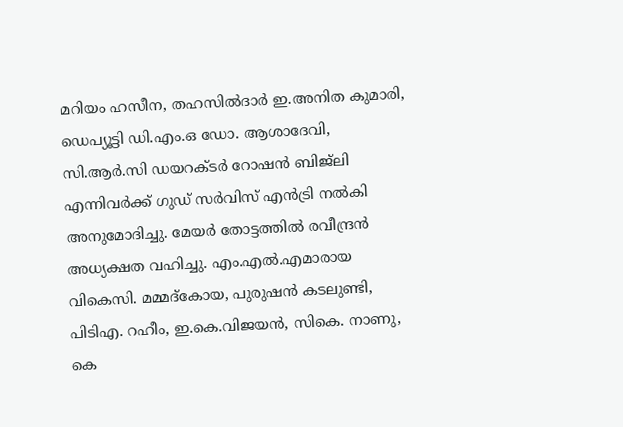മറിയം ഹസീന, തഹസില്‍ദാര്‍ ഇ.അനിത കുമാരി, ഡെപ്യൂട്ടി ഡി.എം.ഒ ഡോ. ആശാദേവി, സി.ആര്‍.സി ഡയറക്ടര്‍ റോഷന്‍ ബിജ്ലി എന്നിവര്‍ക്ക് ഗുഡ് സര്‍വിസ് എന്‍ട്രി നല്‍കി അനുമോദിച്ചു. മേയര്‍ തോട്ടത്തില്‍ രവീന്ദ്രന്‍ അധ്യക്ഷത വഹിച്ചു. എം.എല്‍.എമാരായ വികെസി. മമ്മദ്കോയ, പുരുഷന്‍ കടലുണ്ടി, പിടിഎ. റഹീം, ഇ.കെ.വിജയന്‍, സികെ. നാണു, കെ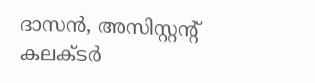ദാസന്‍, അസിസ്റ്റന്റ് കലക്ടര്‍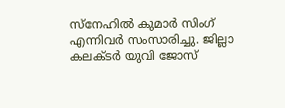സ്നേഹില്‍ കുമാര്‍ സിംഗ് എന്നിവര്‍ സംസാരിച്ചു. ജില്ലാ കലക്ടര്‍ യുവി ജോസ്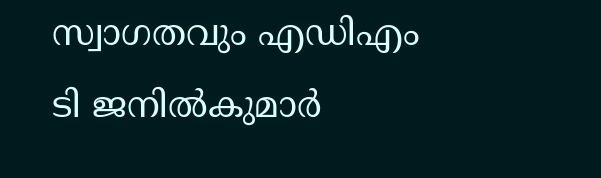സ്വാഗതവും എഡിഎം ടി ജനില്‍കുമാര്‍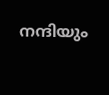നന്ദിയും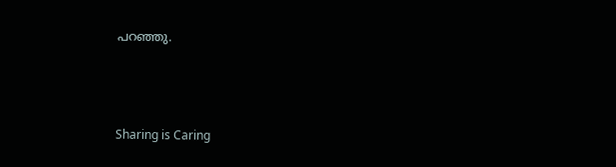പറഞ്ഞു.



Sharing is Caring